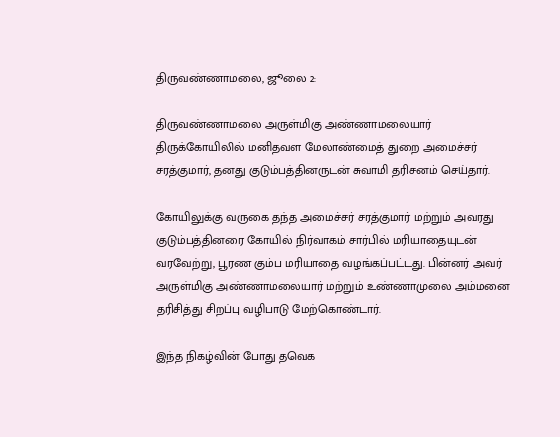திருவண்ணாமலை, ஜூலை 2:

திருவண்ணாமலை அருள்மிகு அண்ணாமலையார் திருக்கோயிலில் மனிதவள மேலாண்மைத் துறை அமைச்சர் சரத்குமார், தனது குடும்பத்தினருடன் சுவாமி தரிசனம் செய்தார்.

கோயிலுக்கு வருகை தந்த அமைச்சர் சரத்குமார் மற்றும் அவரது குடும்பத்தினரை கோயில் நிர்வாகம் சார்பில் மரியாதையுடன் வரவேற்று, பூரண கும்ப மரியாதை வழங்கப்பட்டது. பின்னர் அவர் அருள்மிகு அண்ணாமலையார் மற்றும் உண்ணாமுலை அம்மனை தரிசித்து சிறப்பு வழிபாடு மேற்கொண்டார்.

இந்த நிகழ்வின் போது தவெக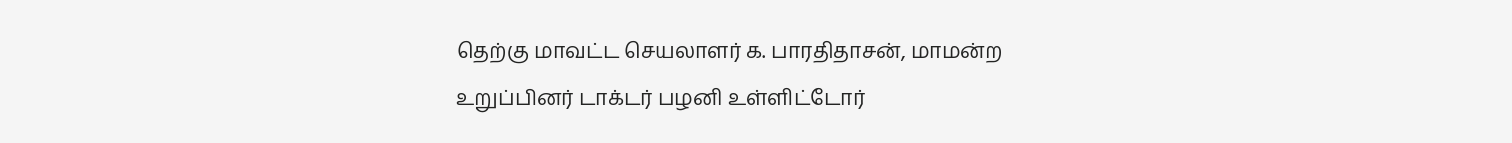தெற்கு மாவட்ட செயலாளர் க. பாரதிதாசன், மாமன்ற உறுப்பினர் டாக்டர் பழனி உள்ளிட்டோர்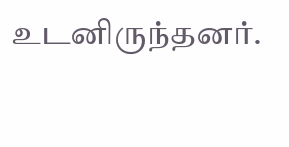உடனிருந்தனர்.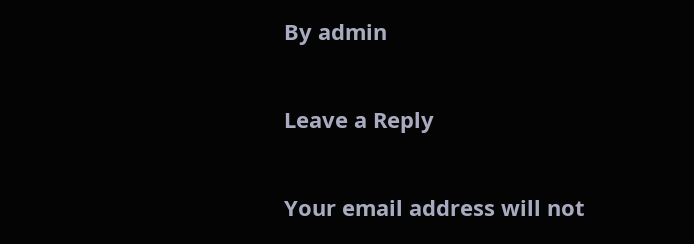By admin

Leave a Reply

Your email address will not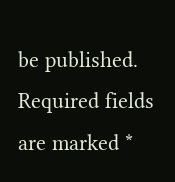be published. Required fields are marked *